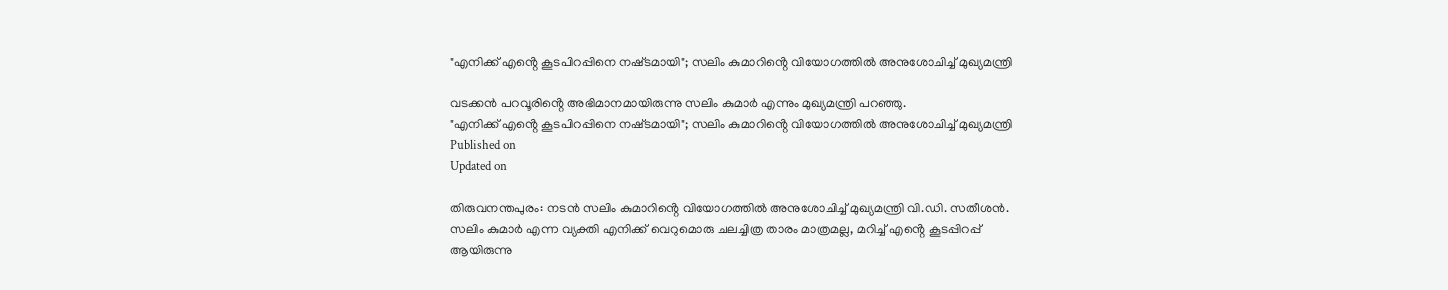"എനിക്ക് എൻ്റെ കൂടപിറപ്പിനെ നഷ്‌ടമായി"; സലിം കുമാറിൻ്റെ വിയോഗത്തിൽ അനുശോചിച്ച് മുഖ്യമന്ത്രി

വടക്കന്‍ പറവൂരിൻ്റെ അഭിമാനമായിരുന്നു സലിം കുമാർ എന്നും മുഖ്യമന്ത്രി പറഞ്ഞു.
"എനിക്ക് എൻ്റെ കൂടപിറപ്പിനെ നഷ്‌ടമായി"; സലിം കുമാറിൻ്റെ വിയോഗത്തിൽ അനുശോചിച്ച് മുഖ്യമന്ത്രി
Published on
Updated on

തിരുവനന്തപുരം: നടൻ സലിം കുമാറിൻ്റെ വിയോഗത്തിൽ അനുശോചിച്ച് മുഖ്യമന്ത്രി വി.ഡി. സതീശൻ. സലിം കുമാര്‍ എന്ന വ്യക്തി എനിക്ക് വെറുമൊരു ചലച്ചിത്ര താരം മാത്രമല്ല, മറിച്ച് എൻ്റെ കൂടപ്പിറപ്പ് ആയിരുന്നു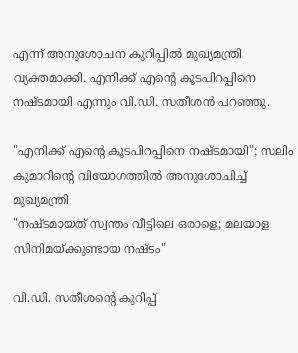എന്ന് അനുശോചന കുറിപ്പിൽ മുഖ്യമന്ത്രി വ്യക്തമാക്കി. എനിക്ക് എൻ്റെ കൂടപിറപ്പിനെ നഷ്‌ടമായി എന്നും വി.ഡി. സതീശൻ പറഞ്ഞു.

"എനിക്ക് എൻ്റെ കൂടപിറപ്പിനെ നഷ്‌ടമായി"; സലിം കുമാറിൻ്റെ വിയോഗത്തിൽ അനുശോചിച്ച് മുഖ്യമന്ത്രി
"നഷ്ടമായത് സ്വന്തം വീട്ടിലെ ഒരാളെ; മലയാള സിനിമയ്ക്കുണ്ടായ നഷ്ടം"

വി.ഡി. സതീശൻ്റെ കുറിപ്പ്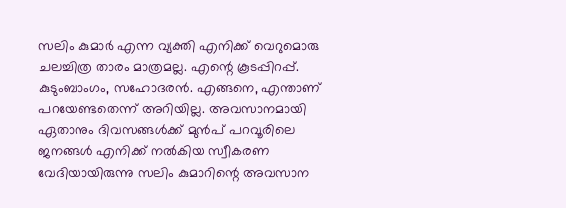സലിം കുമാര്‍ എന്ന വ്യക്തി എനിക്ക് വെറുമൊരു ചലച്ചിത്ര താരം മാത്രമല്ല. എന്റെ കൂടപ്പിറപ്പ്. കുടുംബാംഗം, സഹോദരന്‍. എങ്ങനെ, എന്താണ് പറയേണ്ടതെന്ന് അറിയില്ല. അവസാനമായി ഏതാനും ദിവസങ്ങള്‍ക്ക് മുന്‍പ് പറവൂരിലെ ജനങ്ങള്‍ എനിക്ക് നല്‍കിയ സ്വീകരണ വേദിയായിരുന്നു സലിം കുമാറിന്റെ അവസാന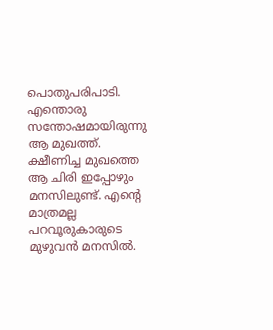പൊതുപരിപാടി. എന്തൊരു സന്തോഷമായിരുന്നു ആ മുഖത്ത്. ക്ഷീണിച്ച മുഖത്തെ ആ ചിരി ഇപ്പോഴും മനസിലുണ്ട്. എന്റെ മാത്രമല്ല പറവൂരുകാരുടെ മുഴുവന്‍ മനസില്‍.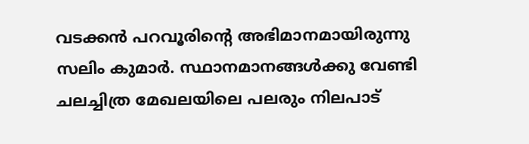വടക്കന്‍ പറവൂരിന്റെ അഭിമാനമായിരുന്നു സലിം കുമാര്‍. സ്ഥാനമാനങ്ങള്‍ക്കു വേണ്ടി ചലച്ചിത്ര മേഖലയിലെ പലരും നിലപാട്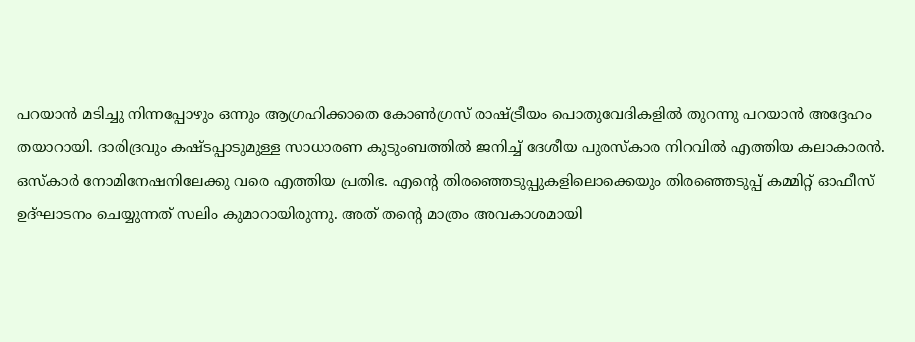പറയാന്‍ മടിച്ചു നിന്നപ്പോഴും ഒന്നും ആഗ്രഹിക്കാതെ കോണ്‍ഗ്രസ് രാഷ്ട്രീയം പൊതുവേദികളില്‍ തുറന്നു പറയാന്‍ അദ്ദേഹം തയാറായി. ദാരിദ്രവും കഷ്ടപ്പാടുമുള്ള സാധാരണ കുടുംബത്തില്‍ ജനിച്ച് ദേശീയ പുരസ്‌കാര നിറവില്‍ എത്തിയ കലാകാരന്‍. ഒസ്‌കാര്‍ നോമിനേഷനിലേക്കു വരെ എത്തിയ പ്രതിഭ. എന്റെ തിരഞ്ഞെടുപ്പുകളിലൊക്കെയും തിരഞ്ഞെടുപ്പ് കമ്മിറ്റ് ഓഫീസ് ഉദ്ഘാടനം ചെയ്യുന്നത് സലിം കുമാറായിരുന്നു. അത് തന്റെ മാത്രം അവകാശമായി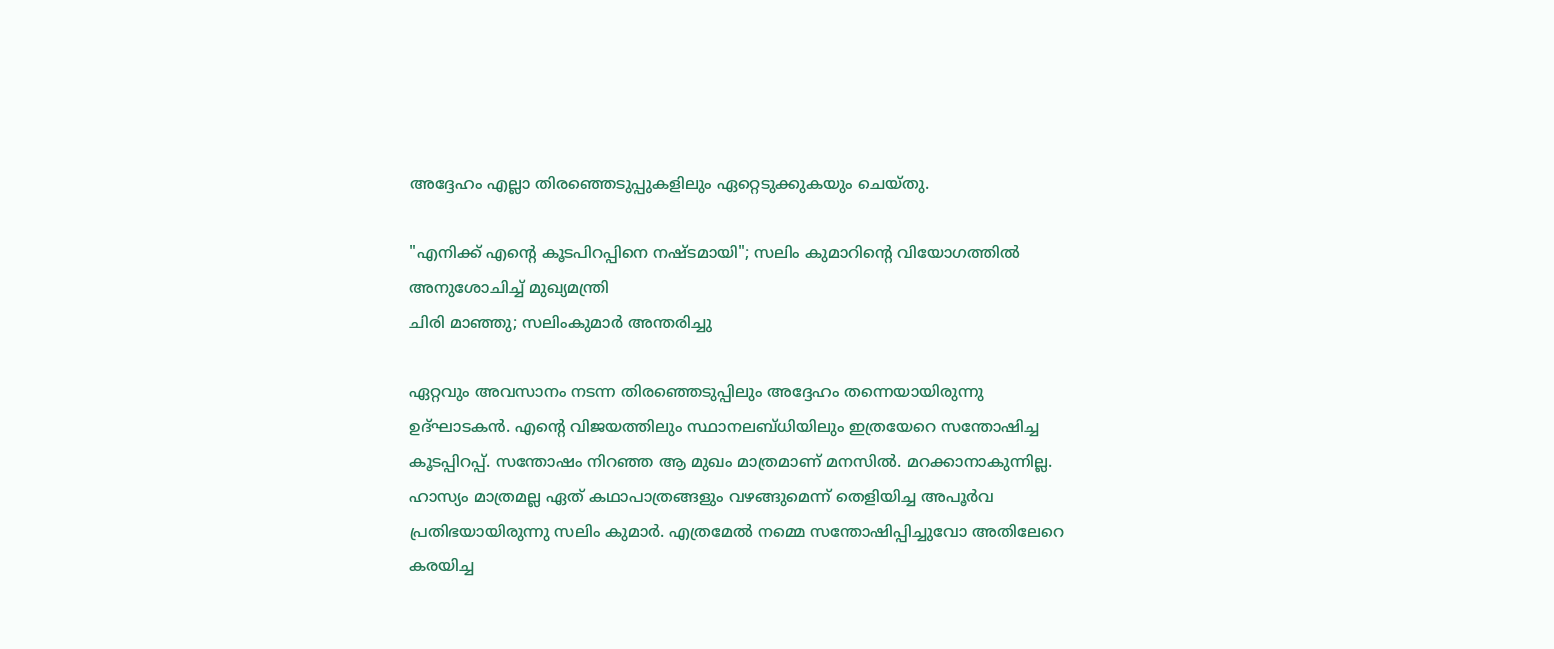അദ്ദേഹം എല്ലാ തിരഞ്ഞെടുപ്പുകളിലും ഏറ്റെടുക്കുകയും ചെയ്തു.

"എനിക്ക് എൻ്റെ കൂടപിറപ്പിനെ നഷ്‌ടമായി"; സലിം കുമാറിൻ്റെ വിയോഗത്തിൽ അനുശോചിച്ച് മുഖ്യമന്ത്രി
ചിരി മാഞ്ഞു; സലിംകുമാർ അന്തരിച്ചു

ഏറ്റവും അവസാനം നടന്ന തിരഞ്ഞെടുപ്പിലും അദ്ദേഹം തന്നെയായിരുന്നു ഉദ്ഘാടകന്‍. എന്റെ വിജയത്തിലും സ്ഥാനലബ്ധിയിലും ഇത്രയേറെ സന്തോഷിച്ച കൂടപ്പിറപ്പ്. സന്തോഷം നിറഞ്ഞ ആ മുഖം മാത്രമാണ് മനസില്‍. മറക്കാനാകുന്നില്ല. ഹാസ്യം മാത്രമല്ല ഏത് കഥാപാത്രങ്ങളും വഴങ്ങുമെന്ന് തെളിയിച്ച അപൂര്‍വ പ്രതിഭയായിരുന്നു സലിം കുമാര്‍. എത്രമേല്‍ നമ്മെ സന്തോഷിപ്പിച്ചുവോ അതിലേറെ കരയിച്ച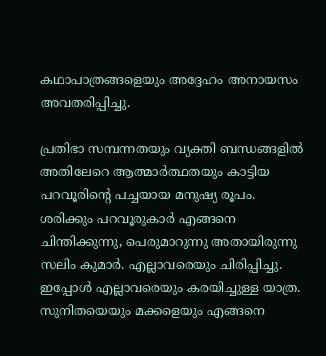കഥാപാത്രങ്ങളെയും അദ്ദേഹം അനായസം അവതരിപ്പിച്ചു.

പ്രതിഭാ സമ്പന്നതയും വ്യക്തി ബന്ധങ്ങളില്‍ അതിലേറെ ആത്മാര്‍ത്ഥതയും കാട്ടിയ പറവൂരിന്റെ പച്ചയായ മനുഷ്യ രൂപം. ശരിക്കും പറവൂരുകാര്‍ എങ്ങനെ ചിന്തിക്കുന്നു, പെരുമാറുന്നു അതായിരുന്നു സലിം കുമാര്‍. എല്ലാവരെയും ചിരിപ്പിച്ചു. ഇപ്പോള്‍ എല്ലാവരെയും കരയിച്ചുള്ള യാത്ര. സുനിതയെയും മക്കളെയും എങ്ങനെ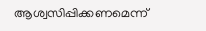ആശ്വസിപ്പിക്കണമെന്ന്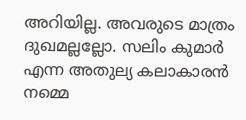അറിയില്ല. അവരുടെ മാത്രം ദുഖമല്ലല്ലോ. സലിം കുമാര്‍ എന്ന അതുല്യ കലാകാരന്‍ നമ്മെ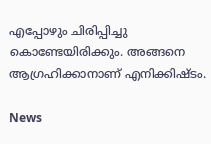എപ്പോഴും ചിരിപ്പിച്ചു കൊണ്ടേയിരിക്കും. അങ്ങനെ ആഗ്രഹിക്കാനാണ് എനിക്കിഷ്ടം.

News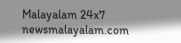Malayalam 24x7
newsmalayalam.com